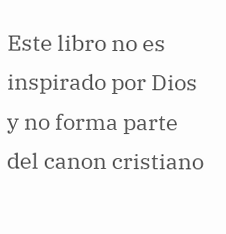Este libro no es inspirado por Dios y no forma parte del canon cristiano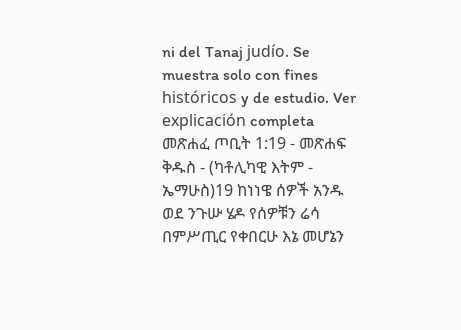ni del Tanaj judío. Se muestra solo con fines históricos y de estudio. Ver explicación completa መጽሐፈ ጦቢት 1:19 - መጽሐፍ ቅዱስ - (ካቶሊካዊ እትም - ኤማሁስ)19 ከነነዌ ሰዎች አንዱ ወደ ንጉሡ ሄዶ የሰዎቹን ሬሳ በምሥጢር የቀበርሁ እኔ መሆኔን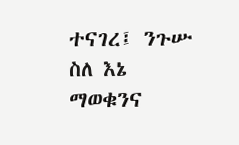ተናገረ፤ ንጉሡ ስለ እኔ ማወቁንና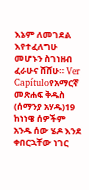እኔም ለመገደል እየተፈለግሁ መሆኑን ስገነዘብ ፈራሁና ሸሸሁ። Ver Capítuloየአማርኛ መጽሐፍ ቅዱስ (ሰማንያ አሃዱ)19 ከነነዌ ሰዎችም አንዱ ሰው ሄዶ እንደ ቀበርኋቸው ነገር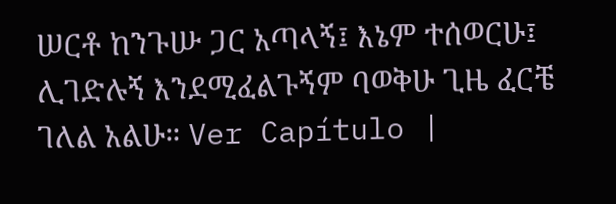ሠርቶ ከንጉሡ ጋር አጣላኝ፤ እኔም ተሰወርሁ፤ ሊገድሉኝ እንደሚፈልጉኝም ባወቅሁ ጊዜ ፈርቼ ገለል አልሁ። Ver Capítulo |